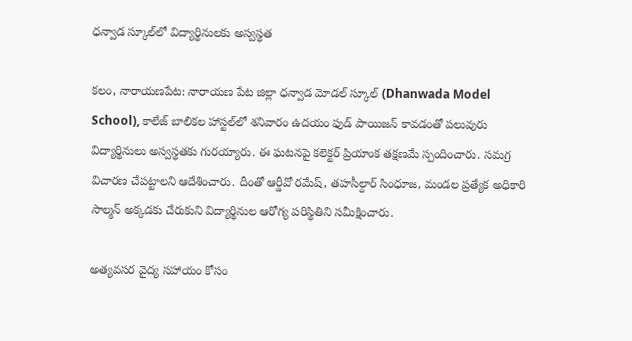ధన్వాడ స్కూల్‌లో విద్యార్థినులకు అస్వస్థత

కలం, నారాయణపేట: నారాయణ పేట జిల్లా ధన్వాడ మోడల్ స్కూల్ (Dhanwada Model School), కాలేజ్ బాలికల హాస్టల్‌లో శనివారం ఉదయం ఫుడ్ పాయిజన్ కావడంతో పలువురు విద్యార్థినులు అస్వస్థతకు గురయ్యారు. ఈ ఘటనపై కలెక్టర్ ప్రియాంక తక్షణమే స్పందించారు. సమగ్ర విచారణ చేపట్టాలని ఆదేశించారు. దీంతో ఆర్డీవో రమేష్, తహసీల్దార్ సింధూజ, మండల ప్రత్యేక అధికారి సాల్మన్ అక్కడకు చేరుకుని విద్యార్థినుల ఆరోగ్య పరిస్థితిని సమీక్షించారు.

అత్యవసర వైద్య సహాయం కోసం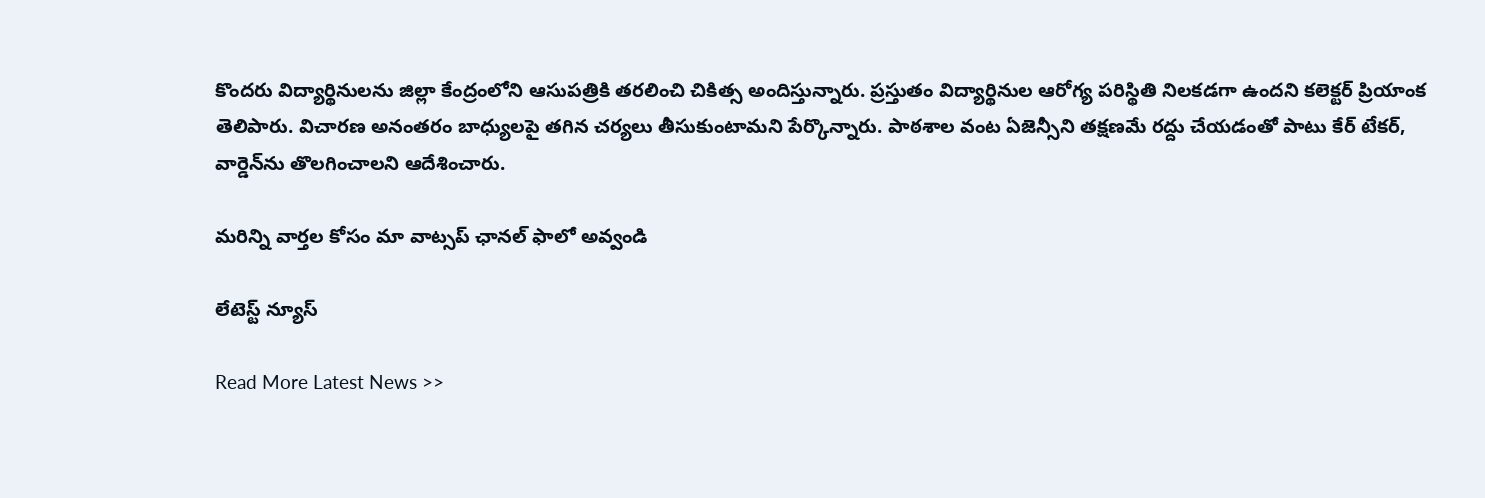కొందరు విద్యార్థినులను జిల్లా కేంద్రంలోని ఆసుపత్రికి తరలించి చికిత్స అందిస్తున్నారు. ప్రస్తుతం విద్యార్థినుల ఆరోగ్య పరిస్థితి నిలకడగా ఉందని కలెక్టర్ ప్రియాంక తెలిపారు. విచారణ అనంతరం బాధ్యులపై తగిన చర్యలు తీసుకుంటామని పేర్కొన్నారు. పాఠశాల వంట ఏజెన్సీని తక్షణమే రద్దు చేయడంతో పాటు కేర్ టేకర్, వార్డెన్‌ను తొలగించాలని ఆదేశించారు.

మ‌రిన్ని వార్త‌ల కోసం మా వాట్స‌ప్ ఛాన‌ల్ ఫాలో అవ్వండి

లేటెస్ట్ న్యూస్‌

Read More Latest News >>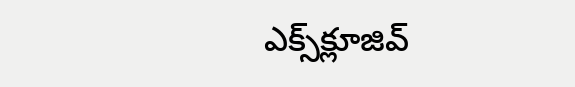ఎక్స్‌క్లూజివ్‌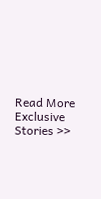Read More Exclusive Stories >>